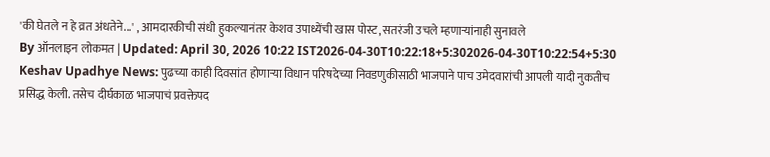'की घेतले न हे व्रत अंधतेने...' , आमदारकीची संधी हुकल्यानंतर केशव उपाध्येंची खास पोस्ट, सतरंजी उचले म्हणाऱ्यांनाही सुनावले
By ऑनलाइन लोकमत | Updated: April 30, 2026 10:22 IST2026-04-30T10:22:18+5:302026-04-30T10:22:54+5:30
Keshav Upadhye News: पुढच्या काही दिवसांत होणाऱ्या विधान परिषदेच्या निवडणुकीसाठी भाजपाने पाच उमेदवारांची आपली यादी नुकतीच प्रसिद्ध केली. तसेच दीर्घकाळ भाजपाचं प्रवक्तेपद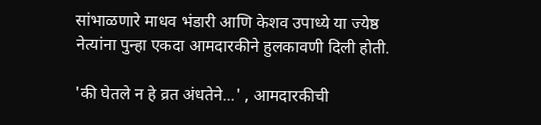सांभाळणारे माधव भंडारी आणि केशव उपाध्ये या ज्येष्ठ नेत्यांना पुन्हा एकदा आमदारकीने हुलकावणी दिली होती.

'की घेतले न हे व्रत अंधतेने...' , आमदारकीची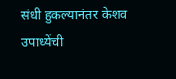संधी हुकल्यानंतर केशव उपाध्येंची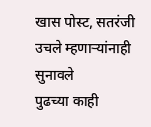खास पोस्ट, सतरंजी उचले म्हणाऱ्यांनाही सुनावले
पुढच्या काही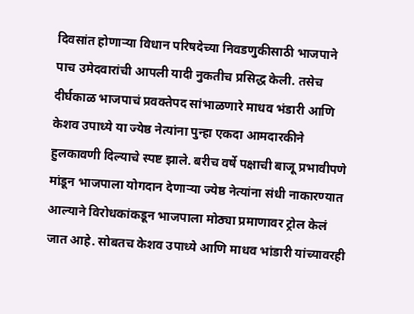दिवसांत होणाऱ्या विधान परिषदेच्या निवडणुकीसाठी भाजपाने पाच उमेदवारांची आपली यादी नुकतीच प्रसिद्ध केली. तसेच दीर्घकाळ भाजपाचं प्रवक्तेपद सांभाळणारे माधव भंडारी आणि केशव उपाध्ये या ज्येष्ठ नेत्यांना पुन्हा एकदा आमदारकीने हुलकावणी दिल्याचे स्पष्ट झाले. बरीच वर्षे पक्षाची बाजू प्रभावीपणे मांडून भाजपाला योगदान देणाऱ्या ज्येष्ठ नेत्यांना संधी नाकारण्यात आल्याने विरोधकांकडून भाजपाला मोठ्या प्रमाणावर ट्रोल केलं जात आहे. सोबतच केशव उपाध्ये आणि माधव भांडारी यांच्यावरही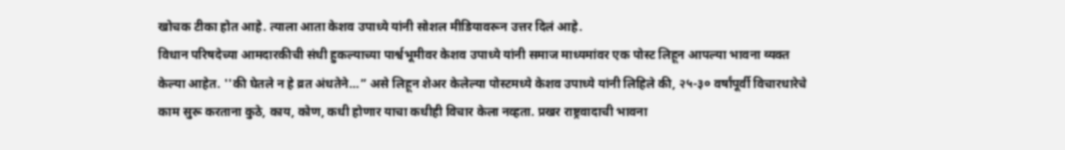खोचक टीका होत आहे. त्याला आता केशव उपाध्ये यांनी सोशल मीडियावरून उत्तर दिलं आहे.
विधान परिषदेच्या आमदारकीची संधी हुकल्याच्या पार्श्वभूमीवर केशव उपाध्ये यांनी समाज माध्यमांवर एक पोस्ट लिहून आपल्या भावना व्यक्त केल्या आहेत. ''की घेतले न हे व्रत अंधतेने…” असे लिहून शेअर केलेल्या पोस्टमध्ये केशव उपाध्ये यांनी लिहिले की, २५-३० वर्षांपूर्वी विचारधारेचे काम सुरू करताना कुठे, काय, कोण, कधी होणार याचा कधीही विचार केला नव्हता. प्रखर राष्ट्रवादाची भावना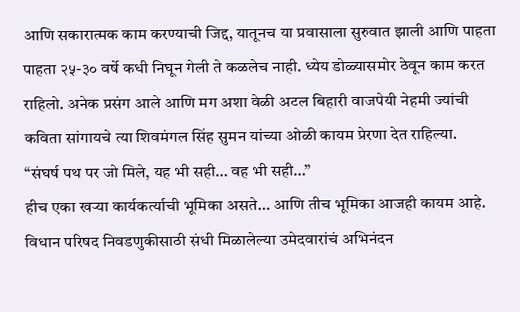आणि सकारात्मक काम करण्याची जिद्द, यातूनच या प्रवासाला सुरुवात झाली आणि पाहता पाहता २५-३० वर्षे कधी निघून गेली ते कळलेच नाही. ध्येय डोळ्यासमोर ठेवून काम करत राहिलो. अनेक प्रसंग आले आणि मग अशा वेळी अटल बिहारी वाजपेयी नेहमी ज्यांची कविता सांगायचे त्या शिवमंगल सिंह सुमन यांच्या ओळी कायम प्रेरणा देत राहिल्या.
“संघर्ष पथ पर जो मिले, यह भी सही… वह भी सही…”
हीच एका खऱ्या कार्यकर्त्याची भूमिका असते… आणि तीच भूमिका आजही कायम आहे.
विधान परिषद निवडणुकीसाठी संधी मिळालेल्या उमेदवारांचं अभिनंदन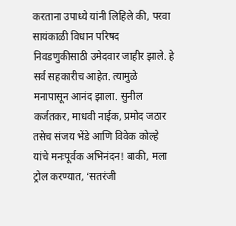करताना उपाध्ये यांनी लिहिले की, परवा सायंकाळी विधान परिषद निवडणुकीसाठी उमेदवार जाहीर झाले. हे सर्व सहकारीच आहेत. त्यामुळे मनापासून आनंद झाला. सुनील कर्जतकर, माधवी नाईक, प्रमोद जठार तसेच संजय भेंडे आणि विवेक कोल्हे यांचे मनःपूर्वक अभिनंदन! बाकी, मला ट्रोल करण्यात, ‘सतरंजी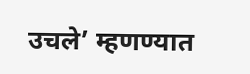उचले’ म्हणण्यात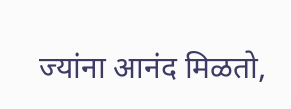ज्यांना आनंद मिळतो,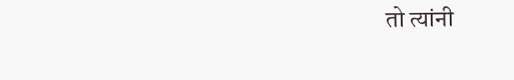तो त्यांनी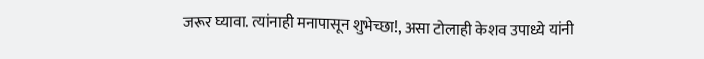जरूर घ्यावा. त्यांनाही मनापासून शुभेच्छा!, असा टोलाही केशव उपाध्ये यांनी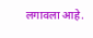लगावला आहे.